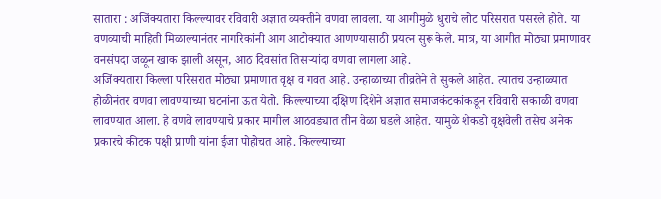सातारा : अजिंक्यतारा किल्ल्यावर रविवारी अज्ञात व्यक्तीने वणवा लावला. या आगीमुळे धुराचे लोट परिसरात पसरले होते. या वणव्याची माहिती मिळाल्यानंतर नागरिकांनी आग आटोक्यात आणण्यासाठी प्रयत्न सुरू केले. मात्र, या आगीत मोठ्या प्रमाणावर वनसंपदा जळून खाक झाली असून, आठ दिवसांत तिसऱ्यांदा वणवा लागला आहे.
अजिंक्यतारा किल्ला परिसरात मोठ्या प्रमाणात वृक्ष व गवत आहे. उन्हाळाच्या तीव्रतेने ते सुकले आहेत. त्यातच उन्हाळ्यात होळीनंतर वणवा लावण्याच्या घटनांना ऊत येतो. किल्ल्याच्या दक्षिण दिशेने अज्ञात समाजकंटकांकडून रविवारी सकाळी वणवा लावण्यात आला. हे वणवे लावण्याचे प्रकार मागील आठवड्यात तीन वेळा घडले आहेत. यामुळे शेकडो वृक्षवेली तसेच अनेक प्रकारचे कीटक पक्षी प्राणी यांना ईजा पोहोचत आहे. किल्ल्याच्या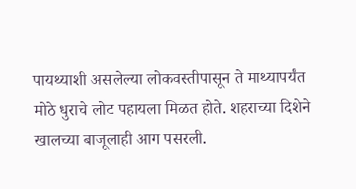पायथ्याशी असलेल्या लोकवस्तीपासून ते माथ्यापर्यंत मोठे धुराचे लोट पहायला मिळत होते. शहराच्या दिशेने खालच्या बाजूलाही आग पसरली.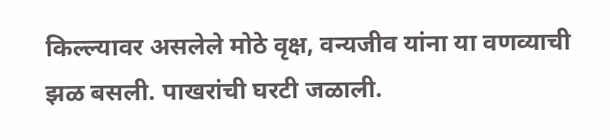किल्ल्यावर असलेले मोठे वृक्ष, वन्यजीव यांना या वणव्याची झळ बसली. पाखरांची घरटी जळाली.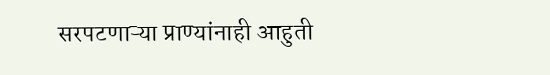सरपटणाऱ्या प्राण्यांनाही आहुती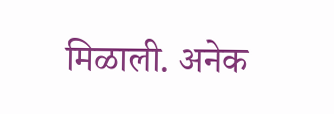मिळाली. अनेक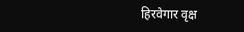हिरवेगार वृक्ष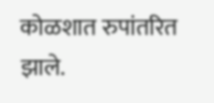कोळशात रुपांतरित झाले.